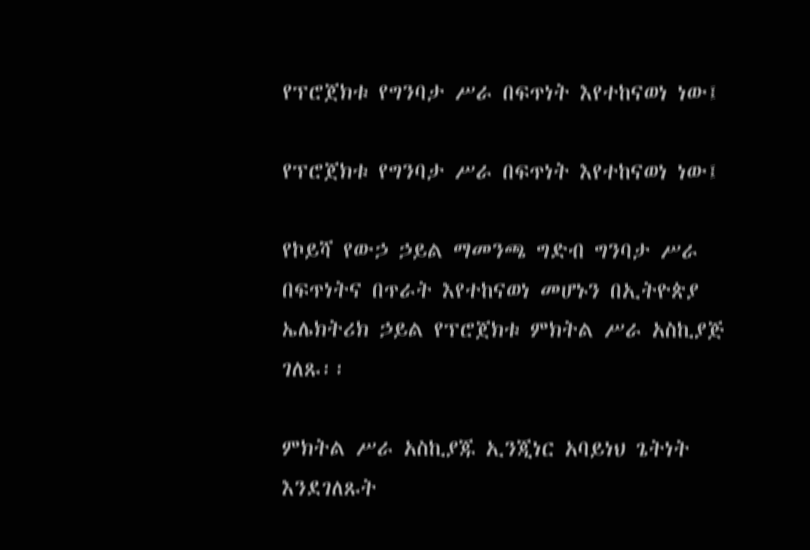የፕሮጀክቱ የግንባታ ሥራ በፍጥነት እየተከናወነ ነው፤

የፕሮጀክቱ የግንባታ ሥራ በፍጥነት እየተከናወነ ነው፤

የኮይሻ የውኃ ኃይል ማመንጫ ግድብ ግንባታ ሥራ በፍጥነትና በጥራት እየተከናወነ መሆኑን በኢትዮጵያ ኤሌክትሪክ ኃይል የፕሮጀክቱ ምክትል ሥራ አስኪያጅ ገለጹ፡፡

ምክትል ሥራ አስኪያጁ ኢንጂነር አባይነህ ጌትነት እንደገለጹት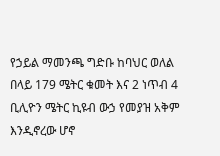የኃይል ማመንጫ ግድቡ ከባህር ወለል በላይ 179 ሜትር ቁመት እና 2 ነጥብ 4 ቢሊዮን ሜትር ኪዩብ ውኃ የመያዝ አቅም እንዲኖረው ሆኖ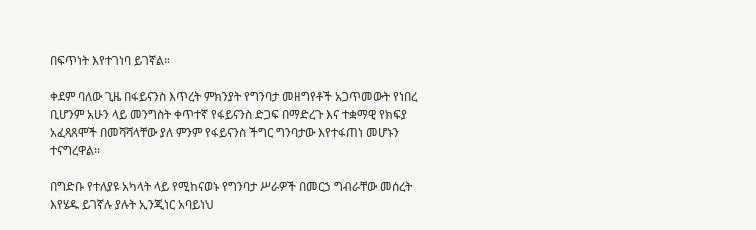በፍጥነት እየተገነባ ይገኛል።

ቀደም ባለው ጊዜ በፋይናንስ እጥረት ምክንያት የግንባታ መዘግየቶች አጋጥመውት የነበረ ቢሆንም አሁን ላይ መንግስት ቀጥተኛ የፋይናንስ ድጋፍ በማድረጉ እና ተቋማዊ የክፍያ አፈጻጸሞች በመሻሻላቸው ያለ ምንም የፋይናንስ ችግር ግንባታው እየተፋጠነ መሆኑን ተናግረዋል፡፡

በግድቡ የተለያዩ አካላት ላይ የሚከናወኑ የግንባታ ሥራዎች በመርኃ ግብራቸው መሰረት እየሄዱ ይገኛሉ ያሉት ኢንጂነር አባይነህ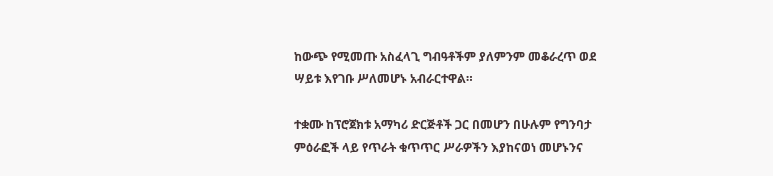ከውጭ የሚመጡ አስፈላጊ ግብዓቶችም ያለምንም መቆራረጥ ወደ ሣይቱ እየገቡ ሥለመሆኑ አብራርተዋል።

ተቋሙ ከፕሮጀክቱ አማካሪ ድርጅቶች ጋር በመሆን በሁሉም የግንባታ ምዕራፎች ላይ የጥራት ቁጥጥር ሥራዎችን እያከናወነ መሆኑንና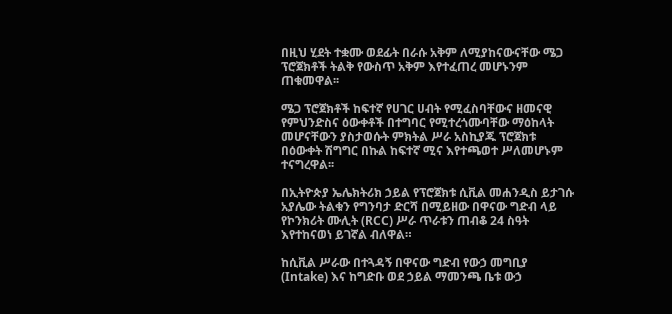በዚህ ሂደት ተቋሙ ወደፊት በራሱ አቅም ለሚያከናውናቸው ሜጋ ፕሮጀክቶች ትልቅ የውስጥ አቅም እየተፈጠረ መሆኑንም ጠቁመዋል፡፡

ሜጋ ፕሮጀክቶች ከፍተኛ የሀገር ሀብት የሚፈስባቸውና ዘመናዊ የምህንድስና ዕውቀቶች በተግባር የሚተረጎሙባቸው ማዕከላት መሆናቸውን ያስታወሱት ምክትል ሥራ አስኪያጁ ፕሮጀክቱ በዕውቀት ሽግግር በኩል ከፍተኛ ሚና እየተጫወተ ሥለመሆኑም ተናግረዋል፡፡

በኢትዮጵያ ኤሌክትሪክ ኃይል የፕሮጀክቱ ሲቪል መሐንዲስ ይታገሱ አያሌው ትልቁን የግንባታ ድርሻ በሚይዘው በዋናው ግድብ ላይ የኮንክሪት ሙሊት (RCC) ሥራ ጥራቱን ጠብቆ 24 ስዓት እየተከናወነ ይገኛል ብለዋል።

ከሲቪል ሥራው በተጓዳኝ በዋናው ግድብ የውኃ መግቢያ (Intake) እና ከግድቡ ወደ ኃይል ማመንጫ ቤቱ ውኃ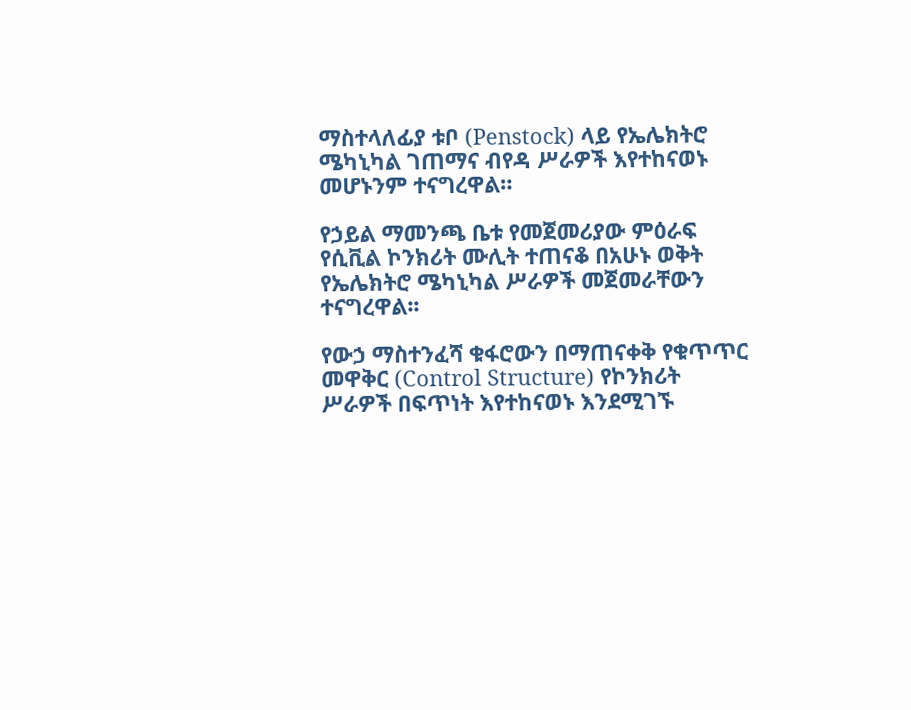ማስተላለፊያ ቱቦ (Penstock) ላይ የኤሌክትሮ ሜካኒካል ገጠማና ብየዳ ሥራዎች እየተከናወኑ መሆኑንም ተናግረዋል።

የኃይል ማመንጫ ቤቱ የመጀመሪያው ምዕራፍ የሲቪል ኮንክሪት ሙሊት ተጠናቆ በአሁኑ ወቅት የኤሌክትሮ ሜካኒካል ሥራዎች መጀመራቸውን ተናግረዋል፡፡

የውኃ ማስተንፈሻ ቁፋሮውን በማጠናቀቅ የቁጥጥር መዋቅር (Control Structure) የኮንክሪት ሥራዎች በፍጥነት እየተከናወኑ እንደሚገኙ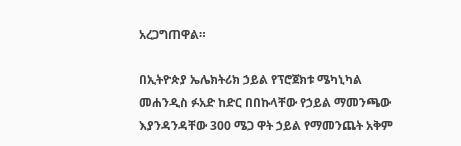አረጋግጠዋል።

በኢትዮጵያ ኤሌክትሪክ ኃይል የፕሮጀክቱ ሜካኒካል መሐንዲስ ፉአድ ከድር በበኩላቸው የኃይል ማመንጫው እያንዳንዳቸው 300 ሜጋ ዋት ኃይል የማመንጨት አቅም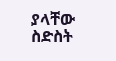ያላቸው ስድስት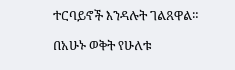ተርባይኖች እንዳሉት ገልጸዋል።

በአሁኑ ወቅት የሁለቱ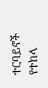ተርባይኖች የተከላ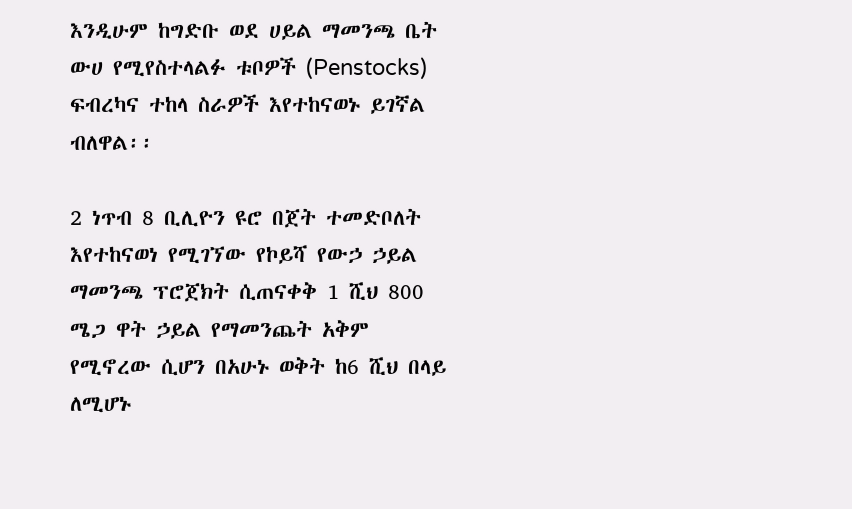እንዲሁም ከግድቡ ወደ ሀይል ማመንጫ ቤት ውሀ የሚየስተላልፉ ቱቦዎች (Penstocks) ፍብረካና ተከላ ስራዎች እየተከናወኑ ይገኛል ብለዋል፡፡

2 ነጥብ 8 ቢሊዮን ዩሮ በጀት ተመድቦለት እየተከናወነ የሚገኘው የኮይሻ የውኃ ኃይል ማመንጫ ፕሮጀክት ሲጠናቀቅ 1 ሺህ 800 ሜጋ ዋት ኃይል የማመንጨት አቅም የሚኖረው ሲሆን በአሁኑ ወቅት ከ6 ሺህ በላይ ለሚሆኑ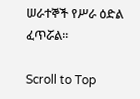ሠራተኞች የሥራ ዕድል ፈጥሯል፡፡

Scroll to Top